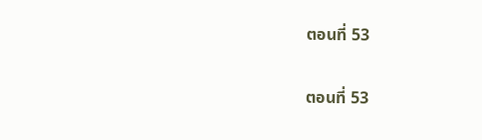ตอนที่ 53

ตอนที่ 53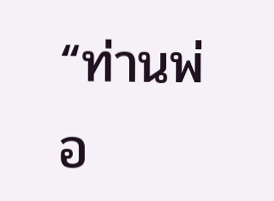“ท่านพ่อ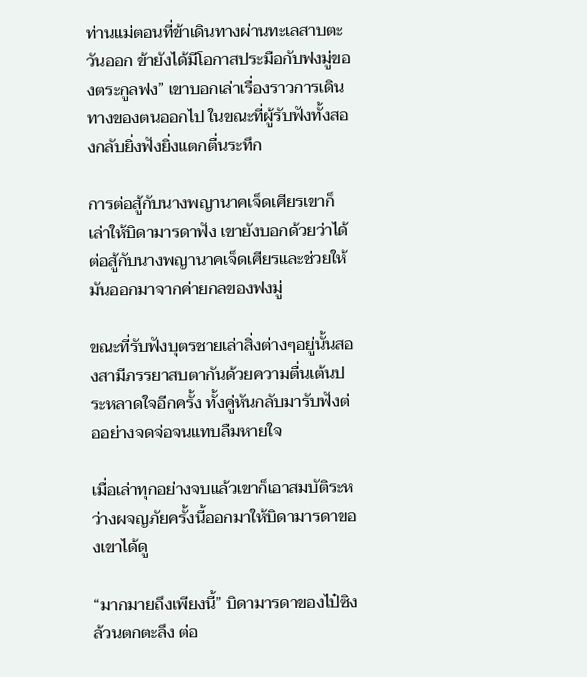ท่านแม่ตอนที่ข้าเดินทางผ่านทะเลสาบตะวันออก ข้ายังได้มีโอกาสประมือกับฟงมู่ของตระกูลฟง” เขาบอกเล่าเรื่องราวการเดินทางของตนออกไป ในขณะที่ผู้รับฟังทั้งสองกลับยิ่งฟังยิ่งแตกตื่นระทึก

การต่อสู้กับนางพญานาคเจ็ดเศียรเขาก็เล่าให้บิดามารดาฟัง เขายังบอกด้วยว่าได้ต่อสู้กับนางพญานาคเจ็ดเศียรและช่วยให้มันออกมาจากค่ายกลของฟงมู่

ขณะที่รับฟังบุตรชายเล่าสิ่งต่างๆอยู่นั้นสองสามีภรรยาสบตากันด้วยความตื่นเต้นประหลาดใจอีกครั้ง ทั้งคู่หันกลับมารับฟังต่ออย่างจดจ่อจนแทบลืมหายใจ

เมื่อเล่าทุกอย่างจบแล้วเขาก็เอาสมบัติระหว่างผจญภัยครั้งนี้ออกมาให้บิดามารดาของเขาได้ดู

“มากมายถึงเพียงนี้” บิดามารดาของไป๋ซิงล้วนตกตะลึง ต่อ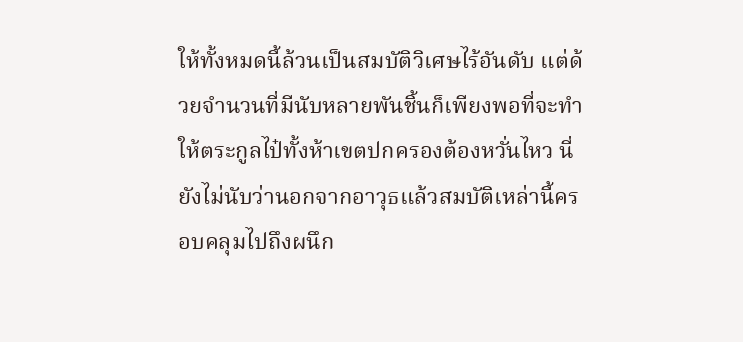ให้ทั้งหมดนี้ล้วนเป็นสมบัติวิเศษไร้อันดับ แต่ด้วยจำนวนที่มีนับหลายพันชิ้นก็เพียงพอที่จะทำให้ตระกูลไป๋ทั้งห้าเขตปกครองต้องหวั่นไหว นี่ยังไม่นับว่านอกจากอาวุธแล้วสมบัติเหล่านี้ครอบคลุมไปถึงผนึก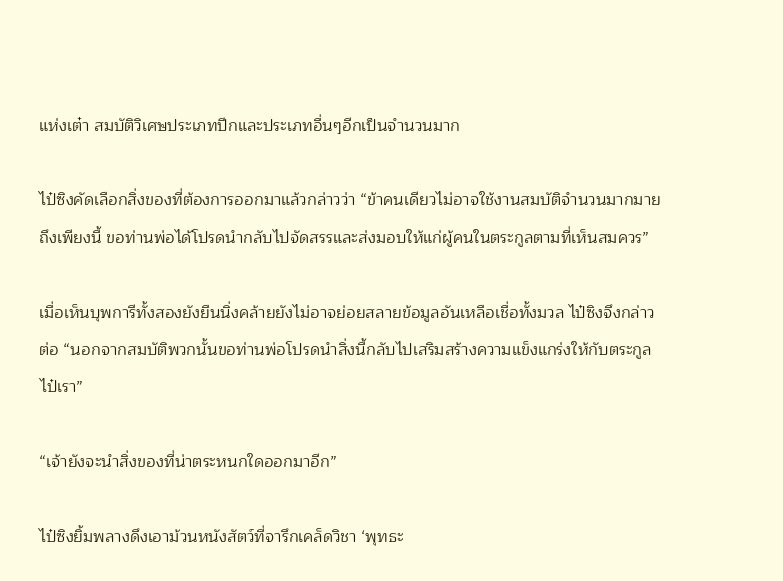แห่งเต๋า สมบัติวิเศษประเภทปีกและประเภทอื่นๆอีกเป็นจำนวนมาก

ไป๋ซิงคัดเลือกสิ่งของที่ต้องการออกมาแล้วกล่าวว่า “ข้าคนเดียวไม่อาจใช้งานสมบัติจำนวนมากมายถึงเพียงนี้ ขอท่านพ่อได้โปรดนำกลับไปจัดสรรและส่งมอบให้แก่ผู้คนในตระกูลตามที่เห็นสมควร”

เมื่อเห็นบุพการีทั้งสองยังยืนนิ่งคล้ายยังไม่อาจย่อยสลายข้อมูลอันเหลือเชื่อทั้งมวล ไป๋ซิงจึงกล่าวต่อ “นอกจากสมบัติพวกนั้นขอท่านพ่อโปรดนำสิ่งนี้กลับไปเสริมสร้างความแข็งแกร่งให้กับตระกูลไป๋เรา”

“เจ้ายังจะนำสิ่งของที่น่าตระหนกใดออกมาอีก”

ไป๋ซิงยิ้มพลางดึงเอาม้วนหนังสัตว์ที่จารึกเคล็ดวิชา ‘พุทธะ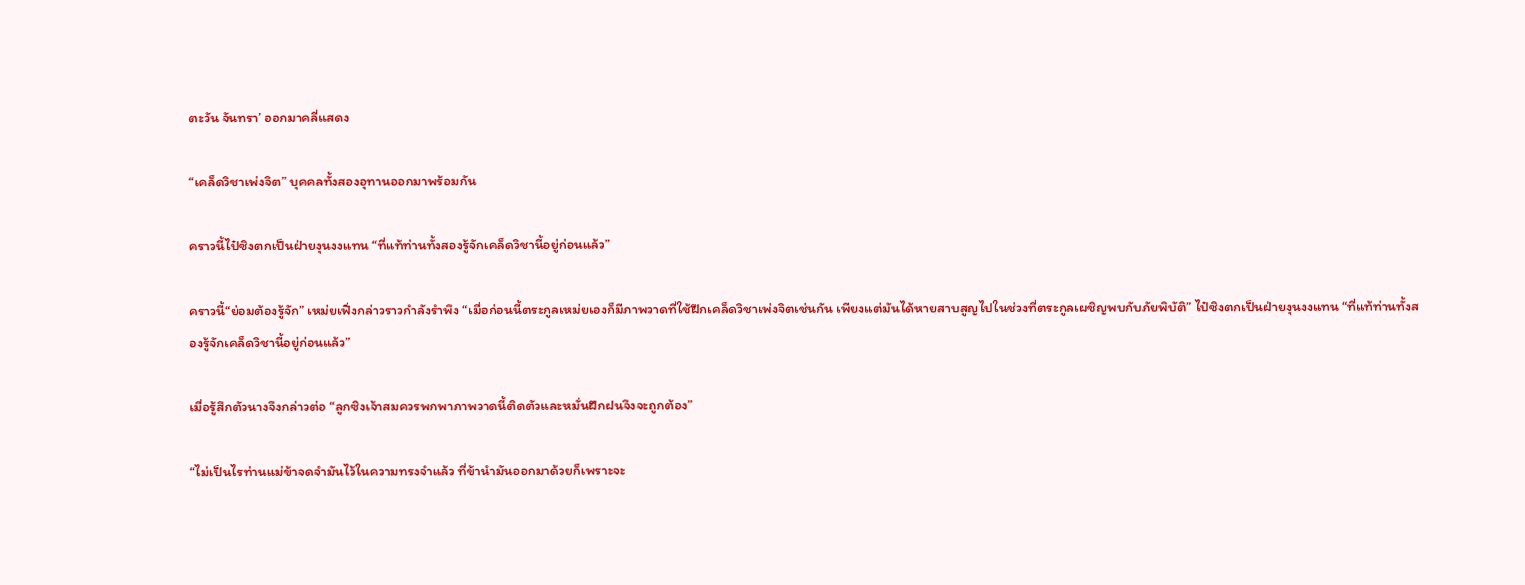ตะวัน จันทรา’ ออกมาคลี่แสดง

“เคล็ดวิชาเพ่งจิต” บุคคลทั้งสองอุทานออกมาพร้อมกัน

คราวนี้ไป๋ซิงตกเป็นฝ่ายงุนงงแทน “ที่แท้ท่านทั้งสองรู้จักเคล็ดวิชานี้อยู่ก่อนแล้ว”

คราวนี้“ย่อมต้องรู้จัก” เหม่ยเฟิ่งกล่าวราวกำลังรำพึง “เมื่อก่อนนี้ตระกูลเหม่ยเองก็มีภาพวาดที่ใช้ฝึกเคล็ดวิชาเพ่งจิตเช่นกัน เพียงแต่มันได้หายสาบสูญไปในช่วงที่ตระกูลเผชิญพบกับภัยพิบัติ” ไป๋ซิงตกเป็นฝ่ายงุนงงแทน “ที่แท้ท่านทั้งสองรู้จักเคล็ดวิชานี้อยู่ก่อนแล้ว”

เมื่อรู้สึกตัวนางจึงกล่าวต่อ “ลูกซิงเจ้าสมควรพกพาภาพวาดนี้ติดตัวและหมั่นฝึกฝนจึงจะถูกต้อง”

“ไม่เป็นไรท่านแม่ข้าจดจำมันไว้ในความทรงจำแล้ว ที่ข้านำมันออกมาด้วยก็เพราะจะ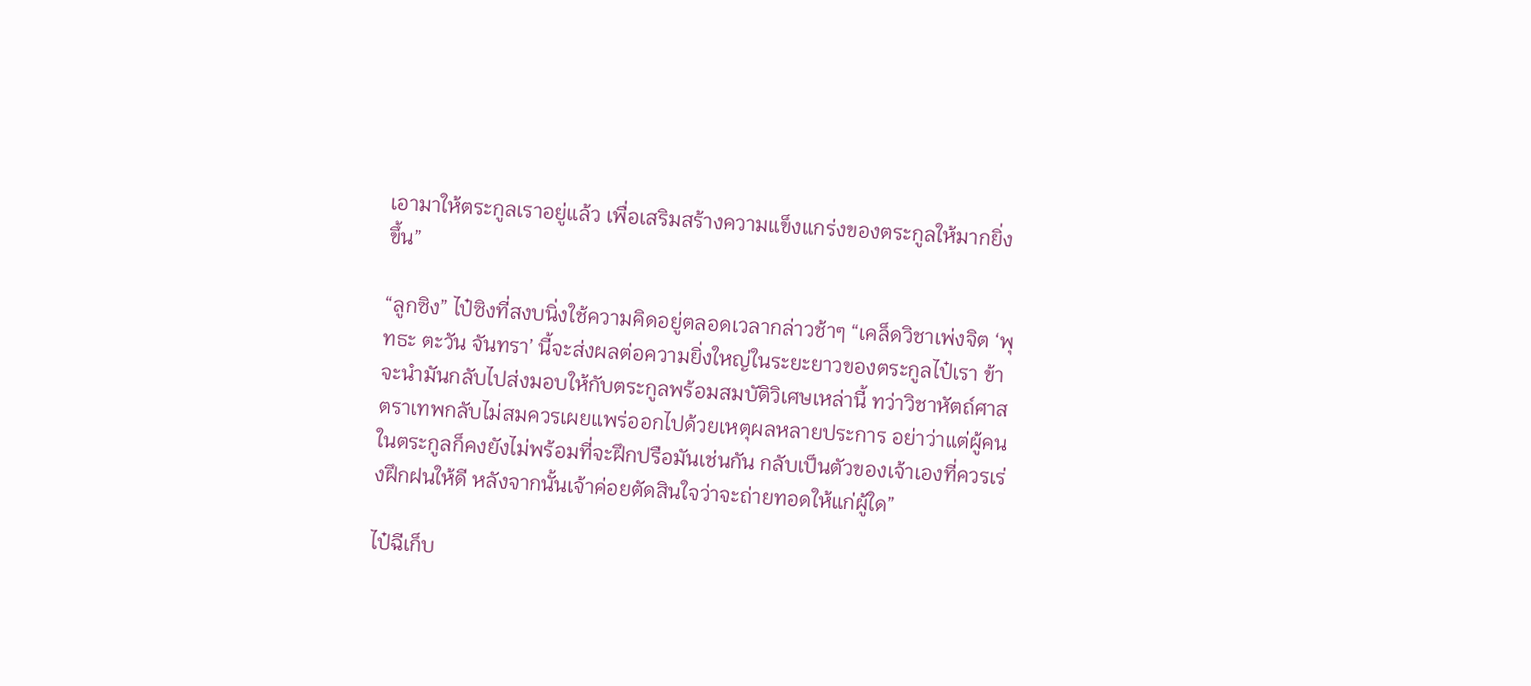เอามาให้ตระกูลเราอยู่แล้ว เพื่อเสริมสร้างความแข็งแกร่งของตระกูลให้มากยิ่งขึ้น”

“ลูกซิง” ไป๋ซิงที่สงบนิ่งใช้ความคิดอยู่ตลอดเวลากล่าวช้าๆ “เคล็ดวิชาเพ่งจิต ‘พุทธะ ตะวัน จันทรา’ นี้จะส่งผลต่อความยิ่งใหญ่ในระยะยาวของตระกูลไป๋เรา ข้าจะนำมันกลับไปส่งมอบให้กับตระกูลพร้อมสมบัติวิเศษเหล่านี้ ทว่าวิชาหัตถ์ศาสตราเทพกลับไม่สมควรเผยแพร่ออกไปด้วยเหตุผลหลายประการ อย่าว่าแต่ผู้คนในตระกูลก็คงยังไม่พร้อมที่จะฝึกปรือมันเช่นกัน กลับเป็นตัวของเจ้าเองที่ควรเร่งฝึกฝนให้ดี หลังจากนั้นเจ้าค่อยตัดสินใจว่าจะถ่ายทอดให้แก่ผู้ใด”

ไป๋ฉีเก็บ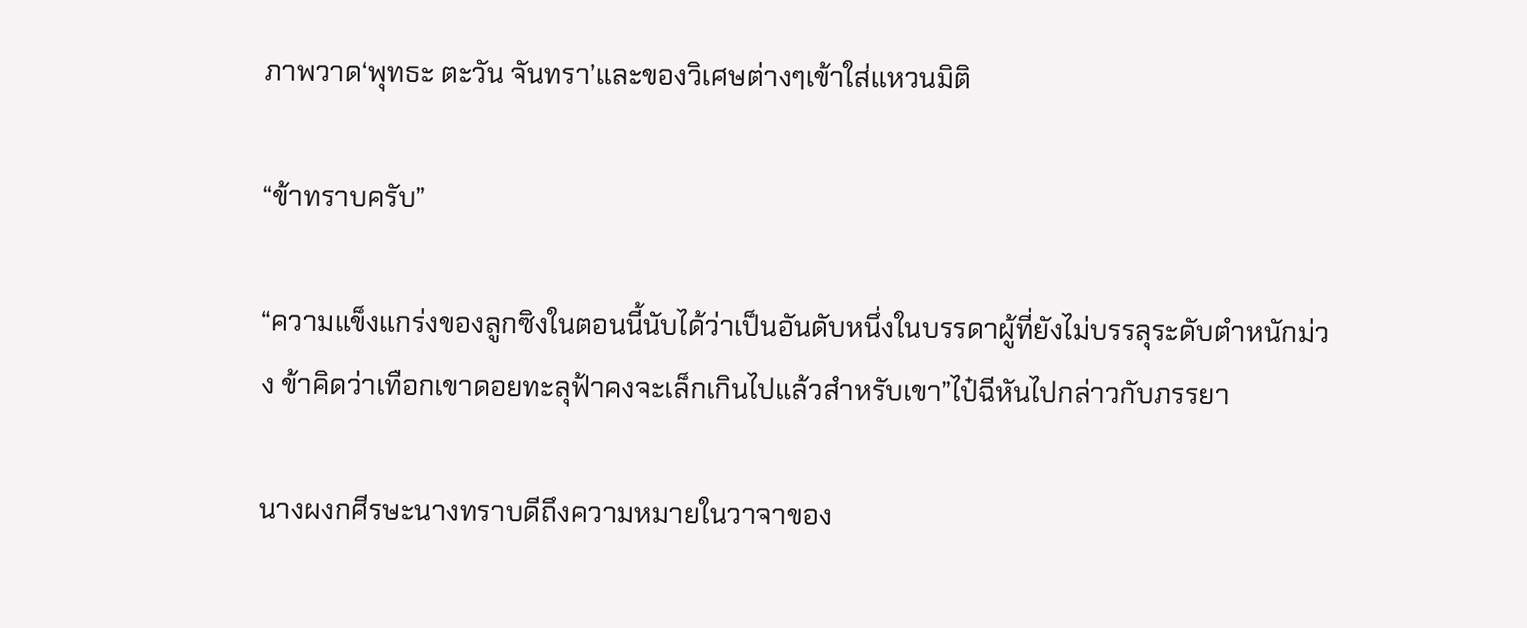ภาพวาด‘พุทธะ ตะวัน จันทรา’และของวิเศษต่างๆเข้าใส่แหวนมิติ

“ข้าทราบครับ”

“ความแข็งแกร่งของลูกซิงในตอนนี้นับได้ว่าเป็นอันดับหนึ่งในบรรดาผู้ที่ยังไม่บรรลุระดับตำหนักม่วง ข้าคิดว่าเทือกเขาดอยทะลุฟ้าคงจะเล็กเกินไปแล้วสำหรับเขา”ไป๋ฉีหันไปกล่าวกับภรรยา

นางผงกศีรษะนางทราบดีถึงความหมายในวาจาของ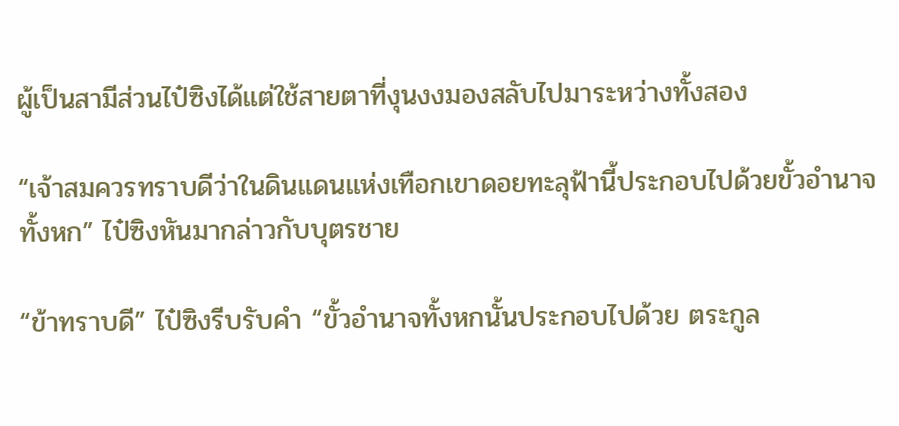ผู้เป็นสามีส่วนไป๋ซิงได้แต่ใช้สายตาที่งุนงงมองสลับไปมาระหว่างทั้งสอง

“เจ้าสมควรทราบดีว่าในดินแดนแห่งเทือกเขาดอยทะลุฟ้านี้ประกอบไปด้วยขั้วอำนาจทั้งหก” ไป๋ซิงหันมากล่าวกับบุตรชาย

“ข้าทราบดี” ไป๋ซิงรีบรับคำ “ขั้วอำนาจทั้งหกนั้นประกอบไปด้วย ตระกูล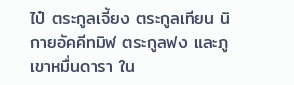ไป๋ ตระกูลเจี้ยง ตระกูลเทียน นิกายอัคคีทมิฬ ตระกูลฟง และภูเขาหมื่นดารา ใน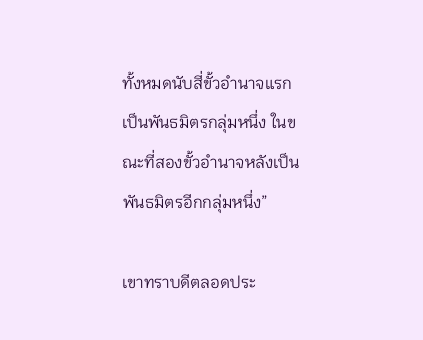ทั้งหมดนับสี่ขั้วอำนาจแรกเป็นพันธมิตรกลุ่มหนึ่ง ในขณะที่สองขั้วอำนาจหลังเป็นพันธมิตรอีกกลุ่มหนึ่ง”

เขาทราบดีตลอดประ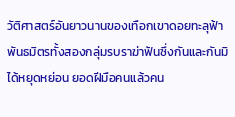วัติศาสตร์อันยาวนานของเทือกเขาดอยทะลุฟ้า พันธมิตรทั้งสองกลุ่มรบราฆ่าฟันซึ่งกันและกันมิได้หยุดหย่อน ยอดฝีมือคนแล้วคน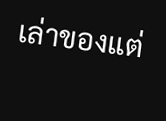เล่าของแต่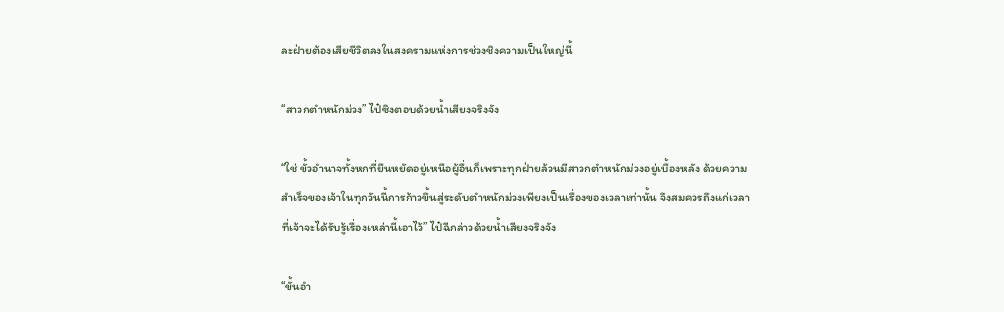ละฝ่ายต้องเสียชีวิตลงในสงครามแห่งการช่วงชิงความเป็นใหญ่นี้

“สาวกตำหนักม่วง” ไป๋ซิงตอบด้วยน้ำเสียงจริงจัง

“ใช่ ขั้วอำนาจทั้งหกที่ยืนหยัดอยู่เหนือผู้อื่นก็เพราะทุกฝ่ายล้วนมีสาวกตำหนักม่วงอยู่เบื้องหลัง ด้วยความสำเร็จของเจ้าในทุกวันนี้การก้าวขึ้นสู่ระดับตำหนักม่วงเพียงเป็นเรื่องของเวลาเท่านั้น จึงสมควรถึงแก่เวลาที่เจ้าจะได้รับรู้เรื่องเหล่านี้เอาไว้” ไป๋ฉีกล่าวด้วยน้ำเสียงจริงจัง

“ขั้นอำ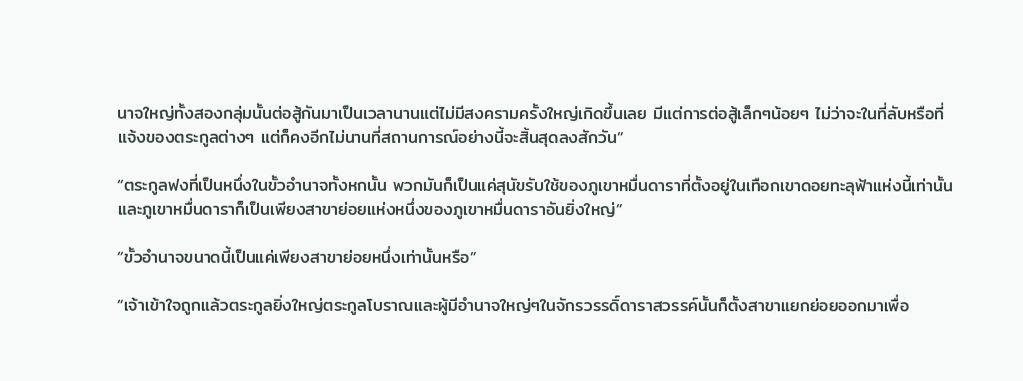นาจใหญ่ทั้งสองกลุ่มนั้นต่อสู้กันมาเป็นเวลานานแต่ไม่มีสงครามครั้งใหญ่เกิดขึ้นเลย มีแต่การต่อสู้เล็กๆน้อยๆ ไม่ว่าจะในที่ลับหรือที่แจ้งของตระกูลต่างๆ แต่ก็คงอีกไม่นานที่สถานการณ์อย่างนี้จะสิ้นสุดลงสักวัน”

“ตระกูลฟงที่เป็นหนึ่งในขั้วอำนาจทั้งหกนั้น พวกมันก็เป็นแค่สุนัขรับใช้ของภูเขาหมื่นดาราที่ตั้งอยู่ในเทือกเขาดอยทะลุฟ้าแห่งนี้เท่านั้น และภูเขาหมื่นดาราก็เป็นเพียงสาขาย่อยแห่งหนึ่งของภูเขาหมื่นดาราอันยิ่งใหญ่”

“ขั้วอำนาจขนาดนี้เป็นแค่เพียงสาขาย่อยหนึ่งเท่านั้นหรือ”

“เจ้าเข้าใจถูกแล้วตระกูลยิ่งใหญ่ตระกูลโบราณและผู้มีอำนาจใหญ่ๆในจักรวรรดิ์ดาราสวรรค์นั้นก็ตั้งสาขาแยกย่อยออกมาเพื่อ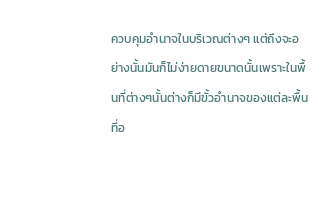ควบคุมอำนาจในบริเวณต่างๆ แต่ถึงจะอย่างนั้นมันก็ไม่ง่ายดายขนาดนั้นเพราะในพื้นที่ต่างๆนั้นต่างก็มีขั้วอำนาจของแต่ละพื้นที่อ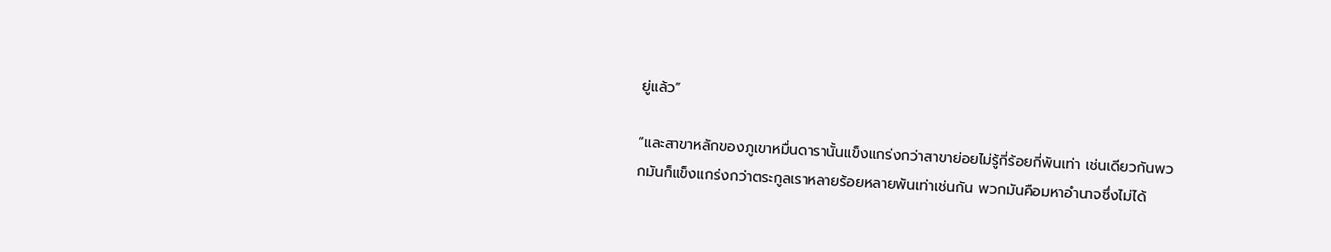ยู่แล้ว”

“และสาขาหลักของภูเขาหมื่นดารานั้นแข็งแกร่งกว่าสาขาย่อยไม่รู้กี่ร้อยกี่พันเท่า เช่นเดียวกันพวกมันก็แข็งแกร่งกว่าตระกูลเราหลายร้อยหลายพันเท่าเช่นกัน พวกมันคือมหาอำนาจซึ่งไม่ได้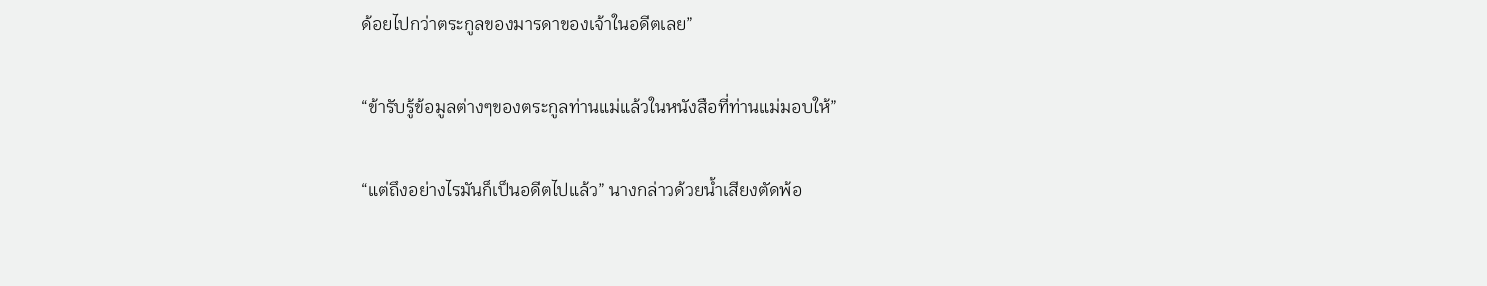ด้อยไปกว่าตระกูลของมารดาของเจ้าในอดีตเลย”

“ข้ารับรู้ข้อมูลต่างๆของตระกูลท่านแม่แล้วในหนังสือที่ท่านแม่มอบให้”

“แต่ถึงอย่างไรมันก็เป็นอดีตไปแล้ว” นางกล่าวด้วยน้ำเสียงตัดพ้อ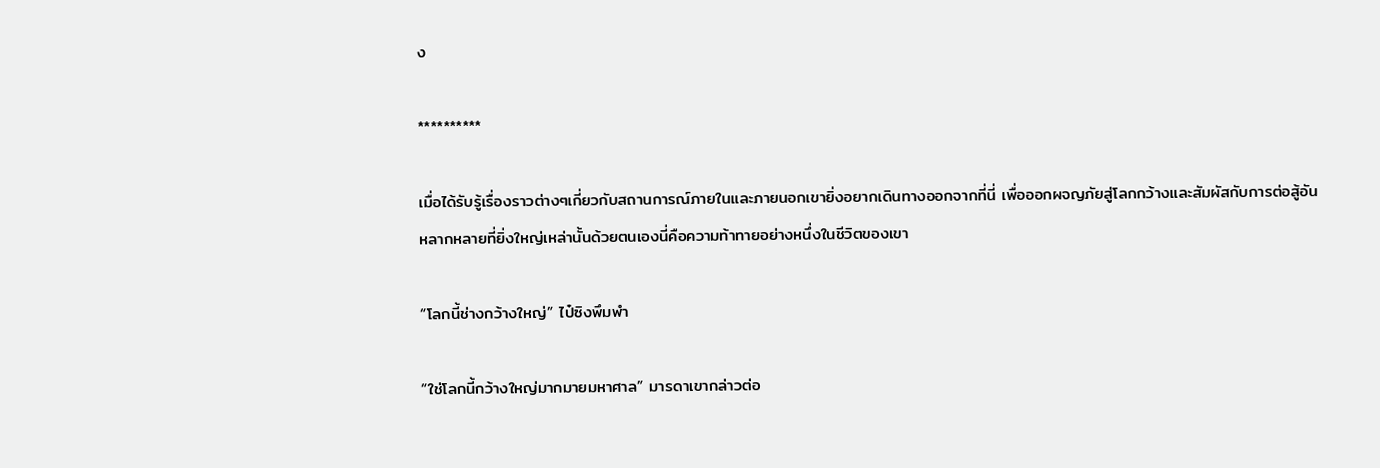ง

**********

เมื่อได้รับรู้เรื่องราวต่างๆเกี่ยวกับสถานการณ์ภายในและภายนอกเขายิ่งอยากเดินทางออกจากที่นี่ เพื่อออกผจญภัยสู่โลกกว้างและสัมผัสกับการต่อสู้อันหลากหลายที่ยิ่งใหญ่เหล่านั้นด้วยตนเองนี่คือความท้าทายอย่างหนึ่งในชีวิตของเขา

“โลกนี้ช่างกว้างใหญ่” ไป๋ซิงพึมพำ

“ใช่โลกนี้กว้างใหญ่มากมายมหาศาล” มารดาเขากล่าวต่อ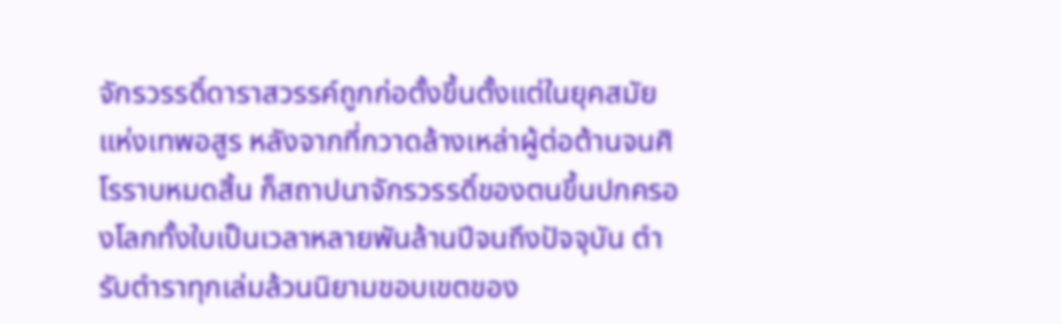จักรวรรดิ์ดาราสวรรค์ถูกก่อตั้งขึ้นตั้งแต่ในยุคสมัยแห่งเทพอสูร หลังจากที่กวาดล้างเหล่าผู้ต่อต้านจนศิโรราบหมดสิ้น ก็สถาปนาจักรวรรดิ์ของตนขึ้นปกครองโลกทั้งใบเป็นเวลาหลายพันล้านปีจนถึงปัจจุบัน ตำรับตำราทุกเล่มล้วนนิยามขอบเขตของ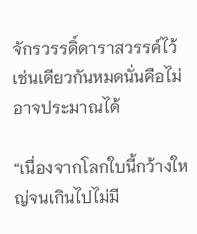จักรวรรดิ์ดาราสวรรค์ไว้เช่นเดียวกันหมดนั่นคือไม่อาจประมาณได้

“เนื่องจากโลกใบนี้กว้างใหญ่จนเกินไปไม่มี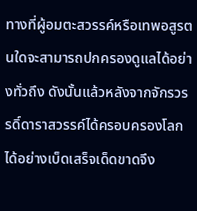ทางที่ผู้อมตะสวรรค์หรือเทพอสูรตนใดจะสามารถปกครองดูแลได้อย่างทั่วถึง ดังนั้นแล้วหลังจากจักรวรรดิ์ดาราสวรรค์ได้ครอบครองโลกได้อย่างเบ็ดเสร็จเด็ดขาดจึง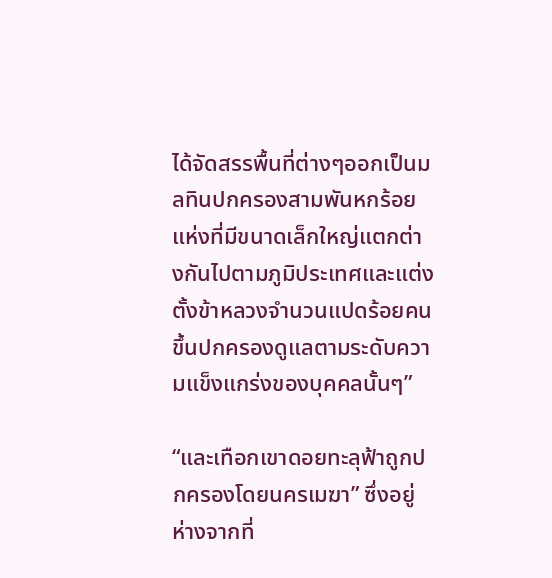ได้จัดสรรพื้นที่ต่างๆออกเป็นมลทินปกครองสามพันหกร้อยแห่งที่มีขนาดเล็กใหญ่แตกต่างกันไปตามภูมิประเทศและแต่งตั้งข้าหลวงจำนวนแปดร้อยคนขึ้นปกครองดูแลตามระดับความแข็งแกร่งของบุคคลนั้นๆ”

“และเทือกเขาดอยทะลุฟ้าถูกปกครองโดยนครเมฆา” ซึ่งอยู่ห่างจากที่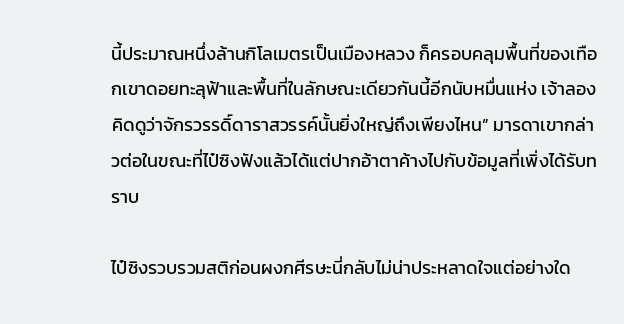นี้ประมาณหนึ่งล้านกิโลเมตรเป็นเมืองหลวง ก็ครอบคลุมพื้นที่ของเทือกเขาดอยทะลุฟ้าและพื้นที่ในลักษณะเดียวกันนี้อีกนับหมื่นแห่ง เจ้าลองคิดดูว่าจักรวรรดิ์ดาราสวรรค์นั้นยิ่งใหญ่ถึงเพียงไหน” มารดาเขากล่าวต่อในขณะที่ไป๋ซิงฟังแล้วได้แต่ปากอ้าตาค้างไปกับข้อมูลที่เพิ่งได้รับทราบ

ไป๋ซิงรวบรวมสติก่อนผงกศีรษะนี่กลับไม่น่าประหลาดใจแต่อย่างใด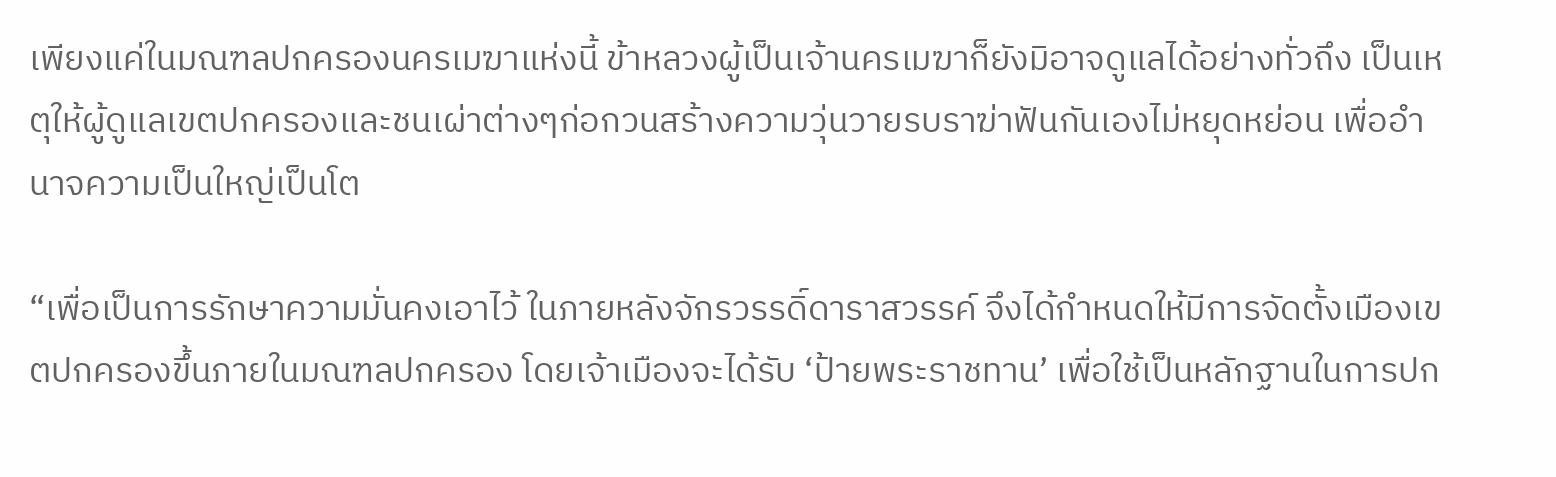เพียงแค่ในมณฑลปกครองนครเมฆาแห่งนี้ ข้าหลวงผู้เป็นเจ้านครเมฆาก็ยังมิอาจดูแลได้อย่างทั่วถึง เป็นเหตุให้ผู้ดูแลเขตปกครองและชนเผ่าต่างๆก่อกวนสร้างความวุ่นวายรบราฆ่าฟันกันเองไม่หยุดหย่อน เพื่ออำนาจความเป็นใหญ่เป็นโต

“เพื่อเป็นการรักษาความมั่นคงเอาไว้ ในภายหลังจักรวรรดิ์ดาราสวรรค์ จึงได้กำหนดให้มีการจัดตั้งเมืองเขตปกครองขึ้นภายในมณฑลปกครอง โดยเจ้าเมืองจะได้รับ ‘ป้ายพระราชทาน’ เพื่อใช้เป็นหลักฐานในการปก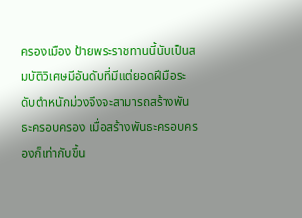ครองเมือง ป้ายพระราชทานนี้นับเป็นสมบัติวิเศษมีอันดับที่มีแต่ยอดฝีมือระดับตำหนักม่วงจึงจะสามารถสร้างพันธะครอบครอง เมื่อสร้างพันธะครอบครองก็เท่ากับขึ้น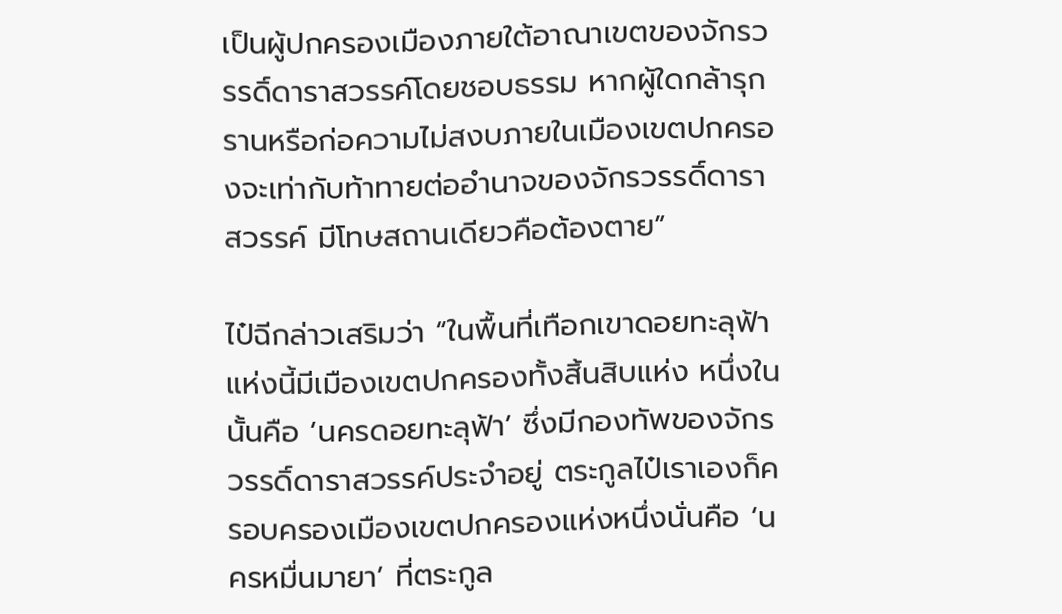เป็นผู้ปกครองเมืองภายใต้อาณาเขตของจักรวรรดิ์ดาราสวรรค์โดยชอบธรรม หากผู้ใดกล้ารุกรานหรือก่อความไม่สงบภายในเมืองเขตปกครองจะเท่ากับท้าทายต่ออำนาจของจักรวรรดิ์ดาราสวรรค์ มีโทษสถานเดียวคือต้องตาย”

ไป๋ฉีกล่าวเสริมว่า “ในพื้นที่เทือกเขาดอยทะลุฟ้าแห่งนี้มีเมืองเขตปกครองทั้งสิ้นสิบแห่ง หนึ่งในนั้นคือ ‘นครดอยทะลุฟ้า’ ซึ่งมีกองทัพของจักรวรรดิ์ดาราสวรรค์ประจำอยู่ ตระกูลไป๋เราเองก็ครอบครองเมืองเขตปกครองแห่งหนึ่งนั่นคือ ‘นครหมื่นมายา’ ที่ตระกูล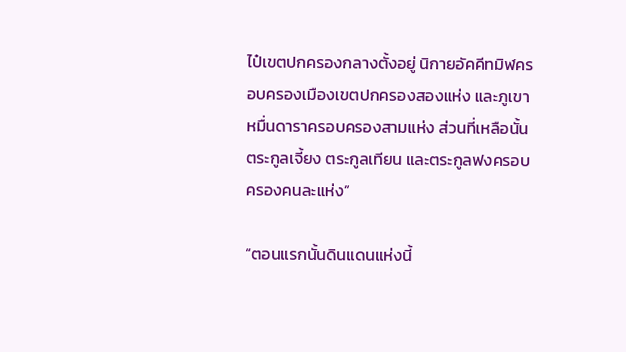ไป๋เขตปกครองกลางตั้งอยู่ นิกายอัคคีทมิฬครอบครองเมืองเขตปกครองสองแห่ง และภูเขาหมื่นดาราครอบครองสามแห่ง ส่วนที่เหลือนั้น ตระกูลเจี้ยง ตระกูลเทียน และตระกูลฟงครอบครองคนละแห่ง”

“ตอนแรกนั้นดินแดนแห่งนี้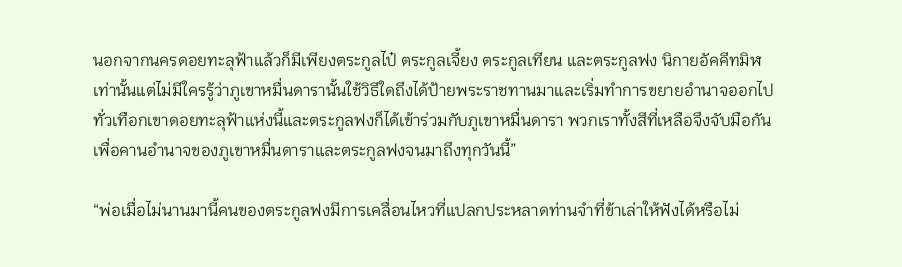นอกจากนครดอยทะลุฟ้าแล้วก็มีเพียงตระกูลไป๋ ตระกูลเจี้ยง ตระกูลเทียน และตระกูลฟง นิกายอัคคีทมิฬเท่านั้นแต่ไม่มีใครรู้ว่าภูเขาหมื่นดารานั้นใช้วิธีใดถึงได้ป้ายพระราชทานมาและเริ่มทำการขยายอำนาจออกไปทั่วเทือกเขาดอยทะลุฟ้าแห่งนี้และตระกูลฟงก็ได้เข้าร่วมกับภูเขาหมื่นดารา พวกเราทั้งสีที่เหลือจึงจับมือกันเพื่อคานอำนาจของภูเขาหมื่นดาราและตระกูลฟงจนมาถึงทุกวันนี้”

“พ่อเมื่อไม่นานมานี้คนของตระกูลฟงมีการเคลื่อนไหวที่แปลกประหลาดท่านจำที่ข้าเล่าให้ฟังได้หรือไม่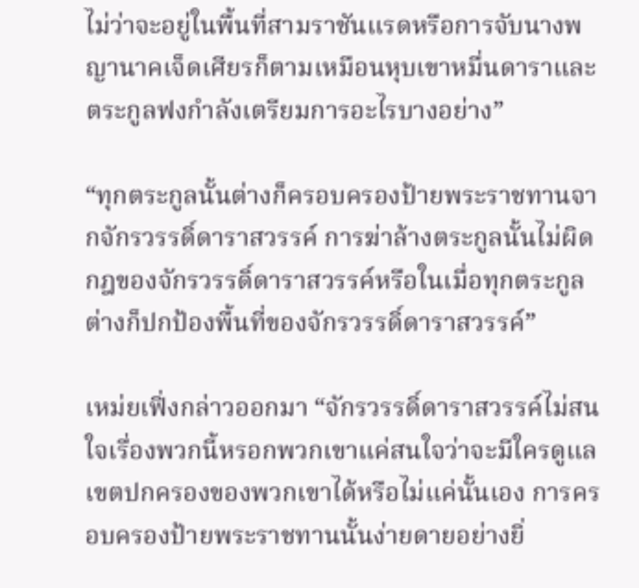ไม่ว่าจะอยู่ในพื้นที่สามราชันแรดหรือการจับนางพญานาคเจ็ดเศียรก็ตามเหมือนหุบเขาหมื่นดาราและตระกูลฟงกำลังเตรียมการอะไรบางอย่าง”

“ทุกตระกูลนั้นต่างก็ครอบครองป้ายพระราชทานจากจักรวรรดิ์ดาราสวรรค์ การฆ่าล้างตระกูลนั้นไม่ผิดกฎของจักรวรรดิ์ดาราสวรรค์หรือในเมื่อทุกตระกูลต่างก็ปกป้องพื้นที่ของจักรวรรดิ์ดาราสวรรค์”

เหม่ยเฟิ่งกล่าวออกมา “จักรวรรดิ์ดาราสวรรค์ไม่สนใจเรื่องพวกนี้หรอกพวกเขาแค่สนใจว่าจะมีใครดูแลเขตปกครองของพวกเขาได้หรือไม่แค่นั้นเอง การครอบครองป้ายพระราชทานนั้นง่ายดายอย่างยิ่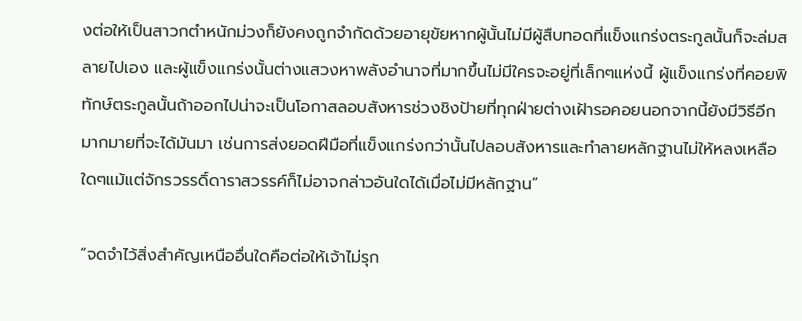งต่อให้เป็นสาวกตำหนักม่วงก็ยังคงถูกจำกัดด้วยอายุขัยหากผู้นั้นไม่มีผู้สืบทอดที่แข็งแกร่งตระกูลนั้นก็จะล่มสลายไปเอง และผู้แข็งแกร่งนั้นต่างแสวงหาพลังอำนาจที่มากขึ้นไม่มีใครจะอยู่ที่เล็กๆแห่งนี้ ผู้แข็งแกร่งที่คอยพิทักษ์ตระกูลนั้นถ้าออกไปน่าจะเป็นโอกาสลอบสังหารช่วงชิงป้ายที่ทุกฝ่ายต่างเฝ้ารอคอยนอกจากนี้ยังมีวิธีอีกมากมายที่จะได้มันมา เช่นการส่งยอดฝีมือที่แข็งแกร่งกว่านั้นไปลอบสังหารและทำลายหลักฐานไม่ให้หลงเหลือใดๆแม้แต่จักรวรรดิ์ดาราสวรรค์ก็ไม่อาจกล่าวอันใดได้เมื่อไม่มีหลักฐาน”

“จดจำไว้สิ่งสำคัญเหนืออื่นใดคือต่อให้เจ้าไม่รุก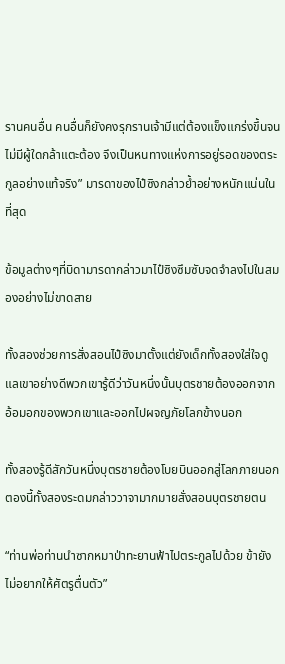รานคนอื่น คนอื่นก็ยังคงรุกรานเจ้ามีแต่ต้องแข็งแกร่งขึ้นจนไม่มีผู้ใดกล้าแตะต้อง จึงเป็นหนทางแห่งการอยู่รอดของตระกูลอย่างแท้จริง” มารดาของไป๋ซิงกล่าวย้ำอย่างหนักแน่นในที่สุด

ข้อมูลต่างๆที่บิดามารดากล่าวมาไป๋ซิงซึมซับจดจำลงไปในสมองอย่างไม่ขาดสาย

ทั้งสองช่วยการสั่งสอนไป๋ซิงมาตั้งแต่ยังเด็กทั้งสองใส่ใจดูแลเขาอย่างดีพวกเขารู้ดีว่าวันหนึ่งนั้นบุตรชายต้องออกจากอ้อมอกของพวกเขาและออกไปผจญภัยโลกข้างนอก

ทั้งสองรู้ดีสักวันหนึ่งบุตรชายต้องโบยบินออกสู่โลกภายนอกตองนี้ทั้งสองระดมกล่าววาจามากมายสั่งสอนบุตรชายตน

“ท่านพ่อท่านนำซากหมาป่าทะยานฟ้าไปตระกูลไปด้วย ข้ายังไม่อยากให้ศัตรูตื่นตัว”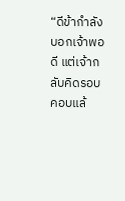“ดีข้ากำลังบอกเจ้าพอดี แต่เจ้ากลับคิดรอบคอบแล้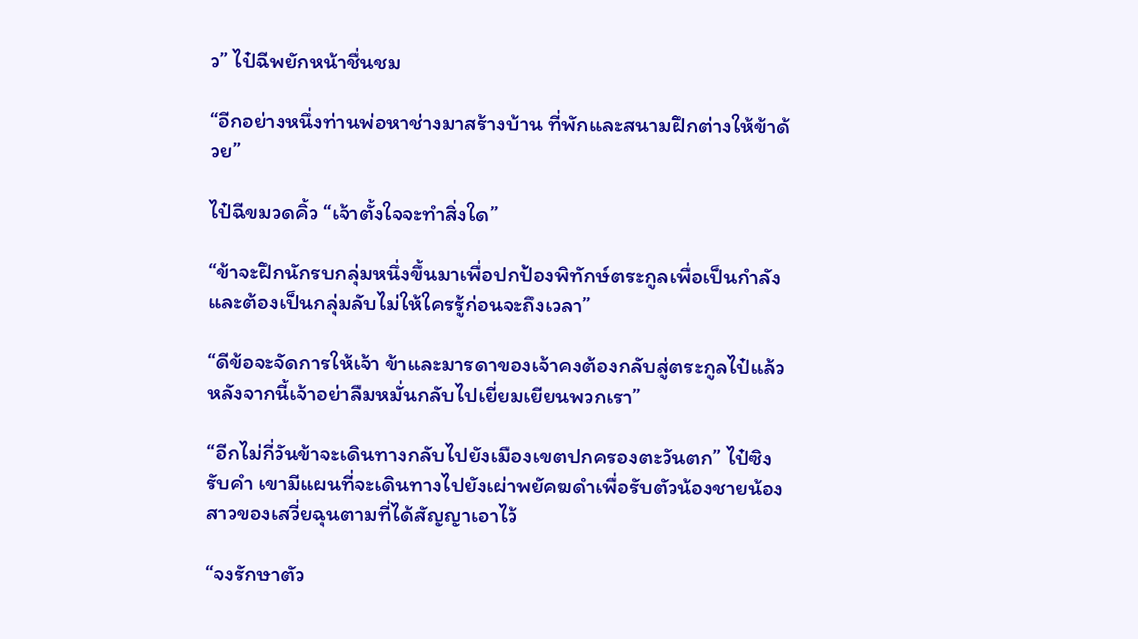ว” ไป๋ฉีพยักหน้าชื่นชม

“อีกอย่างหนึ่งท่านพ่อหาช่างมาสร้างบ้าน ที่พักและสนามฝึกต่างให้ข้าด้วย”

ไป๋ฉีขมวดคิ้ว “เจ้าตั้งใจจะทำสิ่งใด”

“ข้าจะฝึกนักรบกลุ่มหนึ่งขึ้นมาเพื่อปกป้องพิทักษ์ตระกูลเพื่อเป็นกำลัง และต้องเป็นกลุ่มลับไม่ให้ใครรู้ก่อนจะถึงเวลา”

“ดีข้อจะจัดการให้เจ้า ข้าและมารดาของเจ้าคงต้องกลับสู่ตระกูลไป๋แล้ว หลังจากนี้เจ้าอย่าลืมหมั่นกลับไปเยี่ยมเยียนพวกเรา”

“อีกไม่กี่วันข้าจะเดินทางกลับไปยังเมืองเขตปกครองตะวันตก” ไป๋ซิงรับคำ เขามีแผนที่จะเดินทางไปยังเผ่าพยัคฆดำเพื่อรับตัวน้องชายน้องสาวของเสวี่ยฉุนตามที่ได้สัญญาเอาไว้

“จงรักษาตัว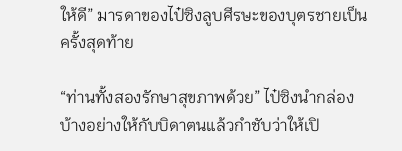ให้ดี” มารดาของไป๋ซิงลูบศีรษะของบุตรชายเป็นครั้งสุดท้าย

“ท่านทั้งสองรักษาสุขภาพด้วย” ไป๋ซิงนำกล่องบ้างอย่างให้กับบิดาตนแล้วกำชับว่าให้เปิ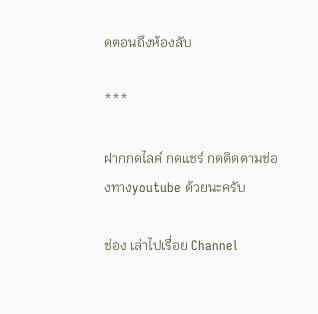ดตอนถึงห้องลับ

***

ฝากกดไลค์ กดแชร์ กดติดตามช่องทางyoutube ด้วยนะครับ

ช่อง เล่าไปเรื่อย Channel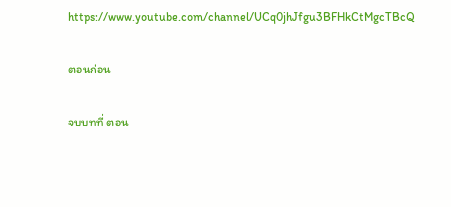https://www.youtube.com/channel/UCq0jhJfgu3BFHkCtMgcTBcQ

ตอนก่อน

จบบทที่ ตอน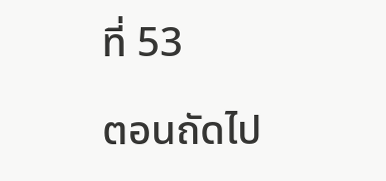ที่ 53

ตอนถัดไป